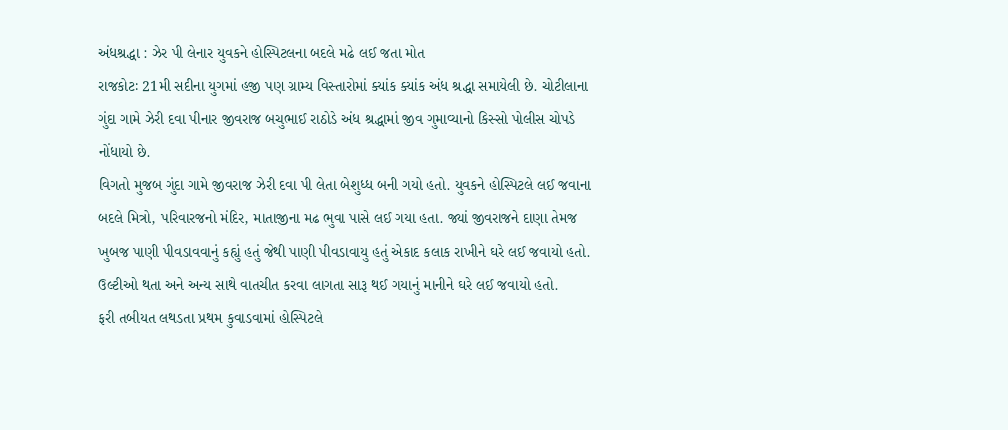અંધશ્રદ્ધા : ઝેર પી લેનાર યુવકને હોસ્પિટલના બદલે મઢે લઈ જતા મોત
રાજકોટઃ 21મી સદીના યુગમાં હજી પણ ગ્રામ્ય વિસ્તારોમાં ક્યાંક ક્યાંક અંધ શ્રદ્ધા સમાયેલી છે. ચોટીલાના ગુંદા ગામે ઝેરી દવા પીનાર જીવરાજ બચુભાઈ રાઠોડે અંધ શ્રદ્ધામાં જીવ ગુમાવ્યાનો કિસ્સો પોલીસ ચોપડે નોંધાયો છે.
વિગતો મુજબ ગુંદા ગામે જીવરાજ ઝેરી દવા પી લેતા બેશુધ્ધ બની ગયો હતો. યુવકને હોસ્પિટલે લઈ જવાના બદલે મિત્રો, પરિવારજનો મંદિર, માતાજીના મઢ ભુવા પાસે લઈ ગયા હતા. જ્યાં જીવરાજને દાણા તેમજ ખુબજ પાણી પીવડાવવાનું કહ્યું હતું જેથી પાણી પીવડાવાયુ હતું એકાદ કલાક રાખીને ઘરે લઈ જવાયો હતો. ઉલ્ટીઓ થતા અને અન્ય સાથે વાતચીત કરવા લાગતા સારૂ થઈ ગયાનું માનીને ઘરે લઈ જવાયો હતો.
ફરી તબીયત લથડતા પ્રથમ કુવાડવામાં હોસ્પિટલે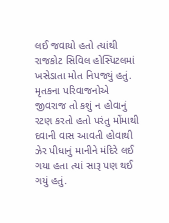લઈ જવાયો હતો ત્યાંથી રાજકોટ સિવિલ હોસ્પિટલમાં ખસેડાતા મોત નિપજ્યું હતું. મૃતકના પરિવાજનોએ જીવરાજ તો કશું ન હોવાનું રટણ કરતો હતો પરંતુ મોંમાથી દવાની વાસ આવતી હોવાથી ઝેર પીધાનું માનીને મંદિરે લઈ ગયા હતા ત્યાં સારૂ પણ થઈ ગયું હતું.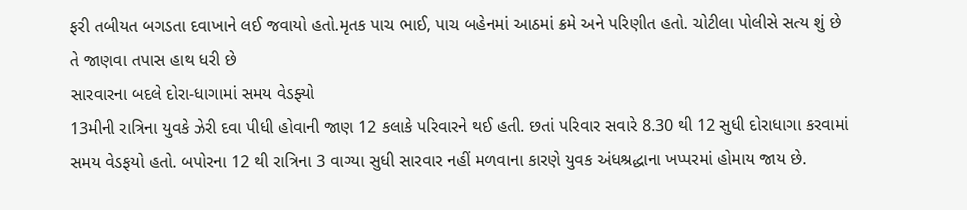ફરી તબીયત બગડતા દવાખાને લઈ જવાયો હતો.મૃતક પાચ ભાઈ, પાચ બહેનમાં આઠમાં ક્રમે અને પરિણીત હતો. ચોટીલા પોલીસે સત્ય શું છે તે જાણવા તપાસ હાથ ધરી છે
સારવારના બદલે દોરા-ધાગામાં સમય વેડફ્યો
13મીની રાત્રિના યુવકે ઝેરી દવા પીધી હોવાની જાણ 12 કલાકે પરિવારને થઈ હતી. છતાં પરિવાર સવારે 8.30 થી 12 સુધી દોરાધાગા કરવામાં સમય વેડફયો હતો. બપોરના 12 થી રાત્રિના 3 વાગ્યા સુધી સારવાર નહીં મળવાના કારણે યુવક અંધશ્રદ્ધાના ખપ્પરમાં હોમાય જાય છે.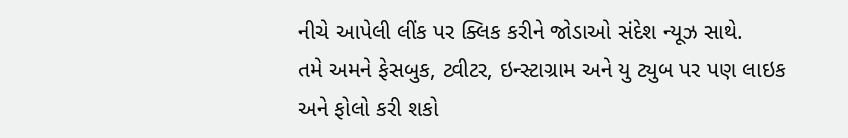નીચે આપેલી લીંક પર ક્લિક કરીને જોડાઓ સંદેશ ન્યૂઝ સાથે.
તમે અમને ફેસબુક, ટ્વીટર, ઇન્સ્ટાગ્રામ અને યુ ટ્યુબ પર પણ લાઇક અને ફોલો કરી શકો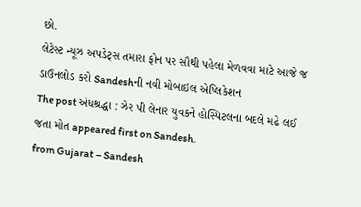છો.
લેટેસ્ટ ન્યૂઝ અપડેટ્સ તમારા ફોન પર સૌથી પહેલા મેળવવા માટે આજે જ ડાઉનલોડ કરો Sandeshની નવી મોબાઇલ એપ્લિકેશન
The post અંધશ્રદ્ધા : ઝેર પી લેનાર યુવકને હોસ્પિટલના બદલે મઢે લઈ જતા મોત appeared first on Sandesh.
from Gujarat – Sandesh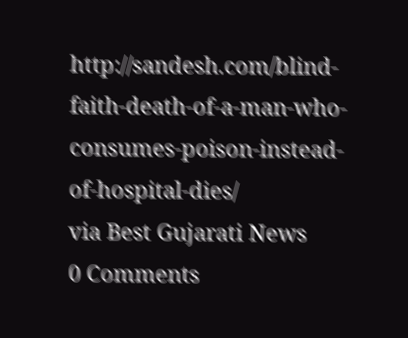http://sandesh.com/blind-faith-death-of-a-man-who-consumes-poison-instead-of-hospital-dies/
via Best Gujarati News
0 Comments